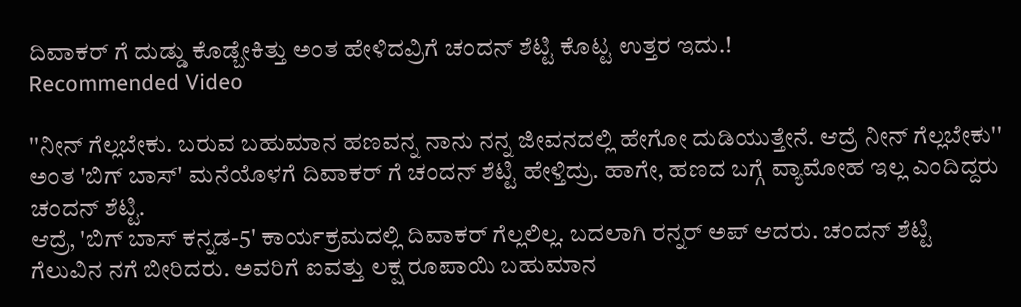ದಿವಾಕರ್ ಗೆ ದುಡ್ಡು ಕೊಡ್ಬೇಕಿತ್ತು ಅಂತ ಹೇಳಿದವ್ರಿಗೆ ಚಂದನ್ ಶೆಟ್ಟಿ ಕೊಟ್ಟ ಉತ್ತರ ಇದು.!
Recommended Video

''ನೀನ್ ಗೆಲ್ಲಬೇಕು. ಬರುವ ಬಹುಮಾನ ಹಣವನ್ನ ನಾನು ನನ್ನ ಜೀವನದಲ್ಲಿ ಹೇಗೋ ದುಡಿಯುತ್ತೇನೆ. ಆದ್ರೆ ನೀನ್ ಗೆಲ್ಲಬೇಕು'' ಅಂತ 'ಬಿಗ್ ಬಾಸ್' ಮನೆಯೊಳಗೆ ದಿವಾಕರ್ ಗೆ ಚಂದನ್ ಶೆಟ್ಟಿ ಹೇಳ್ತಿದ್ರು. ಹಾಗೇ, ಹಣದ ಬಗ್ಗೆ ವ್ಯಾಮೋಹ ಇಲ್ಲ ಎಂದಿದ್ದರು ಚಂದನ್ ಶೆಟ್ಟಿ.
ಆದ್ರೆ, 'ಬಿಗ್ ಬಾಸ್ ಕನ್ನಡ-5' ಕಾರ್ಯಕ್ರಮದಲ್ಲಿ ದಿವಾಕರ್ ಗೆಲ್ಲಲಿಲ್ಲ. ಬದಲಾಗಿ ರನ್ನರ್ ಅಪ್ ಆದರು. ಚಂದನ್ ಶೆಟ್ಟಿ ಗೆಲುವಿನ ನಗೆ ಬೀರಿದರು. ಅವರಿಗೆ ಐವತ್ತು ಲಕ್ಷ ರೂಪಾಯಿ ಬಹುಮಾನ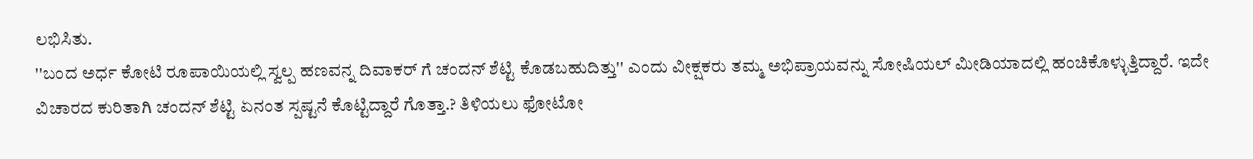ಲಭಿಸಿತು.
''ಬಂದ ಅರ್ಧ ಕೋಟಿ ರೂಪಾಯಿಯಲ್ಲಿ ಸ್ವಲ್ಪ ಹಣವನ್ನ ದಿವಾಕರ್ ಗೆ ಚಂದನ್ ಶೆಟ್ಟಿ ಕೊಡಬಹುದಿತ್ತು'' ಎಂದು ವೀಕ್ಷಕರು ತಮ್ಮ ಅಭಿಪ್ರಾಯವನ್ನು ಸೋಷಿಯಲ್ ಮೀಡಿಯಾದಲ್ಲಿ ಹಂಚಿಕೊಳ್ಳುತ್ತಿದ್ದಾರೆ. ಇದೇ ವಿಚಾರದ ಕುರಿತಾಗಿ ಚಂದನ್ ಶೆಟ್ಟಿ ಏನಂತ ಸ್ಪಷ್ಟನೆ ಕೊಟ್ಟಿದ್ದಾರೆ ಗೊತ್ತಾ.? ತಿಳಿಯಲು ಫೋಟೋ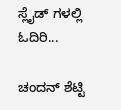ಸ್ಲೈಡ್ ಗಳಲ್ಲಿ ಓದಿರಿ...

ಚಂದನ್ ಶೆಟ್ಟಿ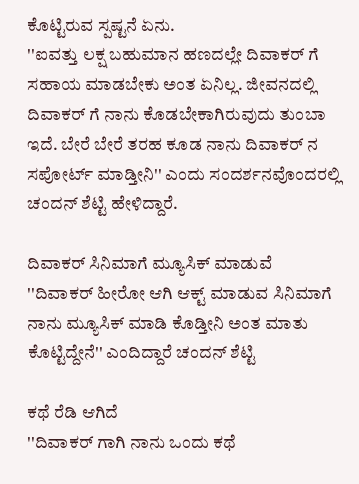ಕೊಟ್ಟಿರುವ ಸ್ಪಷ್ಟನೆ ಏನು.
''ಐವತ್ತು ಲಕ್ಷ ಬಹುಮಾನ ಹಣದಲ್ಲೇ ದಿವಾಕರ್ ಗೆ ಸಹಾಯ ಮಾಡಬೇಕು ಅಂತ ಏನಿಲ್ಲ. ಜೀವನದಲ್ಲಿ ದಿವಾಕರ್ ಗೆ ನಾನು ಕೊಡಬೇಕಾಗಿರುವುದು ತುಂಬಾ ಇದೆ. ಬೇರೆ ಬೇರೆ ತರಹ ಕೂಡ ನಾನು ದಿವಾಕರ್ ನ ಸಪೋರ್ಟ್ ಮಾಡ್ತೀನಿ'' ಎಂದು ಸಂದರ್ಶನವೊಂದರಲ್ಲಿ ಚಂದನ್ ಶೆಟ್ಟಿ ಹೇಳಿದ್ದಾರೆ.

ದಿವಾಕರ್ ಸಿನಿಮಾಗೆ ಮ್ಯೂಸಿಕ್ ಮಾಡುವೆ
''ದಿವಾಕರ್ ಹೀರೋ ಆಗಿ ಆಕ್ಟ್ ಮಾಡುವ ಸಿನಿಮಾಗೆ ನಾನು ಮ್ಯೂಸಿಕ್ ಮಾಡಿ ಕೊಡ್ತೀನಿ ಅಂತ ಮಾತು ಕೊಟ್ಟಿದ್ದೇನೆ'' ಎಂದಿದ್ದಾರೆ ಚಂದನ್ ಶೆಟ್ಟಿ

ಕಥೆ ರೆಡಿ ಆಗಿದೆ
''ದಿವಾಕರ್ ಗಾಗಿ ನಾನು ಒಂದು ಕಥೆ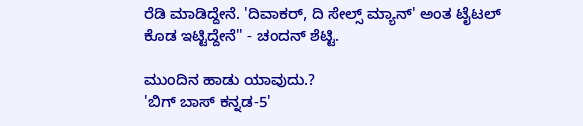ರೆಡಿ ಮಾಡಿದ್ದೇನೆ. 'ದಿವಾಕರ್, ದಿ ಸೇಲ್ಸ್ ಮ್ಯಾನ್' ಅಂತ ಟೈಟಲ್ ಕೊಡ ಇಟ್ಟಿದ್ದೇನೆ'' - ಚಂದನ್ ಶೆಟ್ಟಿ.

ಮುಂದಿನ ಹಾಡು ಯಾವುದು.?
'ಬಿಗ್ ಬಾಸ್ ಕನ್ನಡ-5'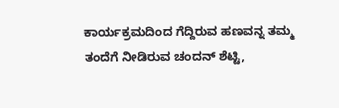ಕಾರ್ಯಕ್ರಮದಿಂದ ಗೆದ್ದಿರುವ ಹಣವನ್ನ ತಮ್ಮ ತಂದೆಗೆ ನೀಡಿರುವ ಚಂದನ್ ಶೆಟ್ಟಿ,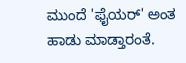ಮುಂದೆ 'ಫೈಯರ್' ಅಂತ ಹಾಡು ಮಾಡ್ತಾರಂತೆ.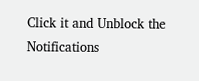Click it and Unblock the Notifications